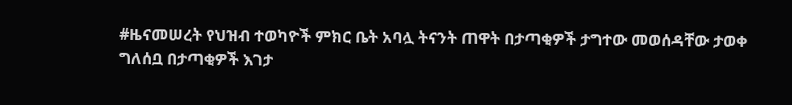#ዜናመሠረት የህዝብ ተወካዮች ምክር ቤት አባሏ ትናንት ጠዋት በታጣቂዎች ታግተው መወሰዳቸው ታወቀ
ግለሰቧ በታጣቂዎች እገታ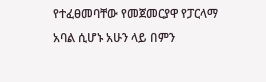የተፈፀመባቸው የመጀመርያዋ የፓርላማ አባል ሲሆኑ አሁን ላይ በምን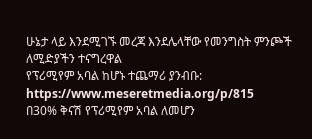ሁኔታ ላይ እንደሚገኙ መረጃ እንደሌላቸው የመንግስት ምንጮች ለሚድያችን ተናግረዋል
የፕሪሚየም አባል ከሆኑ ተጨማሪ ያንብቡ:
https://www.meseretmedia.org/p/815
በ30% ቅናሽ የፕሪሚየም አባል ለመሆን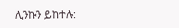ሊንኩን ይከተሉ: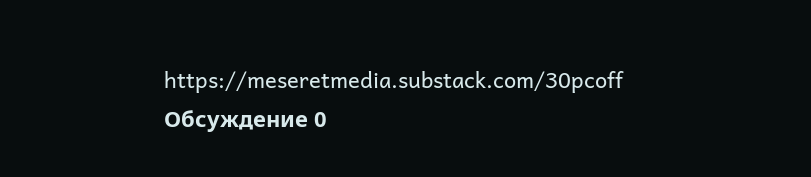https://meseretmedia.substack.com/30pcoff
Обсуждение 0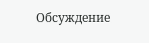Обсуждение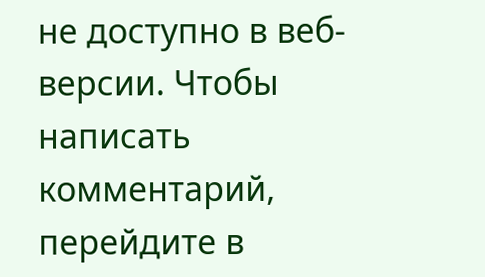не доступно в веб-версии. Чтобы написать комментарий, перейдите в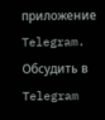приложение Telegram.
Обсудить в Telegram